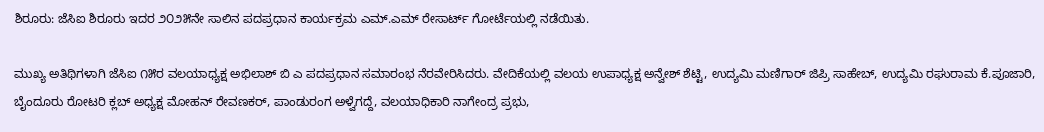ಶಿರೂರು: ಜೆಸಿಐ ಶಿರೂರು ಇದರ ೨೦೨೫ನೇ ಸಾಲಿನ ಪದಪ್ರಧಾನ ಕಾರ್ಯಕ್ರಮ ಎಮ್.ಎಮ್ ರೇಸಾರ್ಟ್ ಗೋರ್ಟೆಯಲ್ಲಿ ನಡೆಯಿತು.

ಮುಖ್ಯ ಅತಿಥಿಗಳಾಗಿ ಜೆಸಿಐ ೧೫ರ ವಲಯಾಧ್ಯಕ್ಷ ಅಭಿಲಾಶ್ ಬಿ ಎ ಪದಪ್ರಧಾನ ಸಮಾರಂಭ ನೆರವೇರಿಸಿದರು. ವೇದಿಕೆಯಲ್ಲಿ ವಲಯ ಉಪಾಧ್ಯಕ್ಷ ಅನ್ವೇಶ್ ಶೆಟ್ಟಿ, ಉದ್ಯಮಿ ಮಣಿಗಾರ್ ಜಿಪ್ರಿ ಸಾಹೇಬ್, ಉದ್ಯಮಿ ರಘುರಾಮ ಕೆ.ಪೂಜಾರಿ, ಬೈಂದೂರು ರೋಟರಿ ಕ್ಲಬ್ ಅಧ್ಯಕ್ಷ ಮೋಹನ್ ರೇವಣಕರ್, ಪಾಂಡುರಂಗ ಅಳ್ವೆಗದ್ದೆ, ವಲಯಾಧಿಕಾರಿ ನಾಗೇಂದ್ರ ಪ್ರಭು,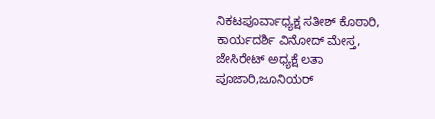ನಿಕಟಪೂರ್ವಾಧ್ಯಕ್ಷ ಸತೀಶ್ ಕೊಠಾರಿ, ಕಾರ್ಯದರ್ಶಿ ವಿನೋದ್ ಮೇಸ್ತ, ಜೇಸಿರೇಟ್ ಅಧ್ಯಕ್ಷೆ ಲತಾ ಪೂಜಾರಿ,ಜೂನಿಯರ್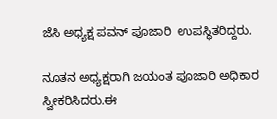ಜೆಸಿ ಅಧ್ಯಕ್ಷ ಪವನ್ ಪೂಜಾರಿ  ಉಪಸ್ಥಿತರಿದ್ದರು.

ನೂತನ ಅಧ್ಯಕ್ಷರಾಗಿ ಜಯಂತ ಪೂಜಾರಿ ಅಧಿಕಾರ ಸ್ವೀಕರಿಸಿದರು.ಈ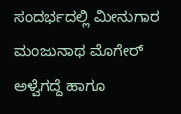ಸಂದರ್ಭದಲ್ಲಿ ಮೀನುಗಾರ ಮಂಜುನಾಥ ಮೊಗೇರ್ ಅಳ್ವೆಗದ್ದೆ ಹಾಗೂ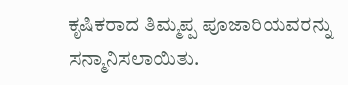ಕೃಷಿಕರಾದ ತಿಮ್ಮಪ್ಪ ಪೂಜಾರಿಯವರನ್ನು ಸನ್ಮಾನಿಸಲಾಯಿತು.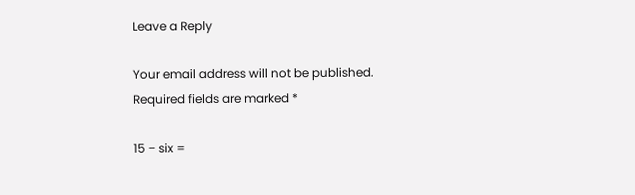Leave a Reply

Your email address will not be published. Required fields are marked *

15 − six =